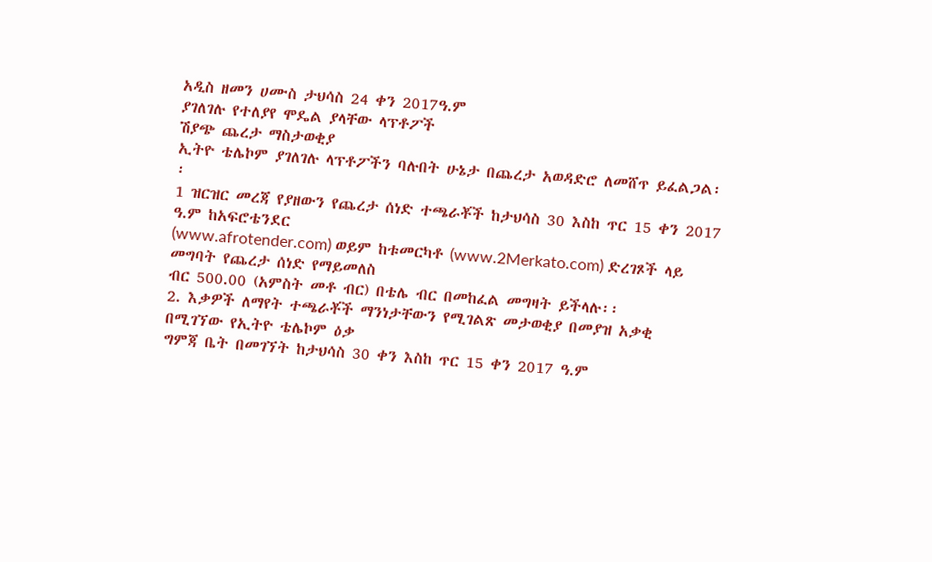አዲስ ዘመን ሀሙስ ታህሳስ 24 ቀን 2017ዓ.ም
ያገለገሉ የተለያየ ሞዴል ያላቸው ላፕቶፖች
ሽያጭ ጨረታ ማስታወቂያ
ኢትዮ ቴሌኮም ያገለገሉ ላፕቶፖችን ባሉበት ሁኔታ በጨረታ አወዳድሮ ለመሸጥ ይፈልጋል፡፡
1 ዝርዝር መረጃ የያዘውን የጨረታ ሰነድ ተጫራቾች ከታህሳስ 30 እስከ ጥር 15 ቀን 2017 ዓ.ም ከአፍሮቴንደር
(www.afrotender.com) ወይም ከቱመርካቶ (www.2Merkato.com) ድረገጾች ላይ መግባት የጨረታ ሰነድ የማይመለስ
ብር 500.00 (አምስት መቶ ብር) በቴሌ ብር በመከፈል መግዛት ይችላሉ፡፡
2. እቃዎች ለማየት ተጫራቾች ማንነታቸውን የሚገልጽ መታወቂያ በመያዝ አቃቂ በሚገኘው የኢትዮ ቴሌኮም ዕቃ
ግምጃ ቤት በመገኘት ከታህሳስ 30 ቀን እስከ ጥር 15 ቀን 2017 ዓ.ም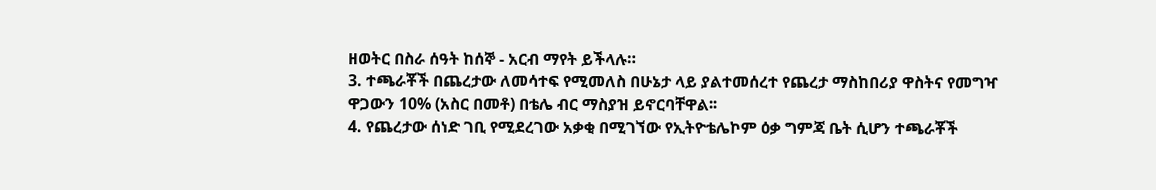ዘወትር በስራ ሰዓት ከሰኞ - አርብ ማየት ይችላሉ።
3. ተጫራቾች በጨረታው ለመሳተፍ የሚመለስ በሁኔታ ላይ ያልተመሰረተ የጨረታ ማስከበሪያ ዋስትና የመግዣ
ዋጋውን 10% (አስር በመቶ) በቴሌ ብር ማስያዝ ይኖርባቸዋል፡፡
4. የጨረታው ሰነድ ገቢ የሚደረገው አቃቂ በሚገኘው የኢትዮቴሌኮም ዕቃ ግምጃ ቤት ሲሆን ተጫራቾች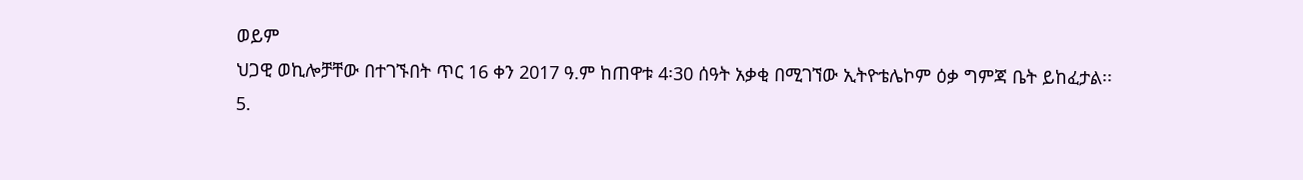ወይም
ህጋዊ ወኪሎቻቸው በተገኙበት ጥር 16 ቀን 2017 ዓ.ም ከጠዋቱ 4፡30 ሰዓት አቃቂ በሚገኘው ኢትዮቴሌኮም ዕቃ ግምጃ ቤት ይከፈታል፡፡
5.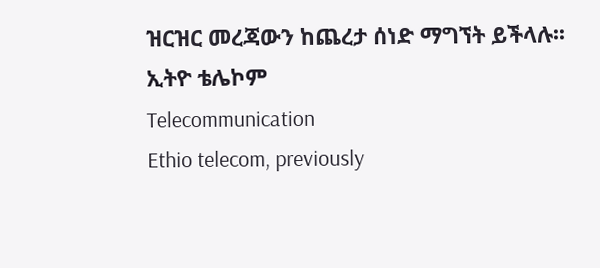ዝርዝር መረጃውን ከጨረታ ሰነድ ማግኘት ይችላሉ፡፡
ኢትዮ ቴሌኮም
Telecommunication
Ethio telecom, previously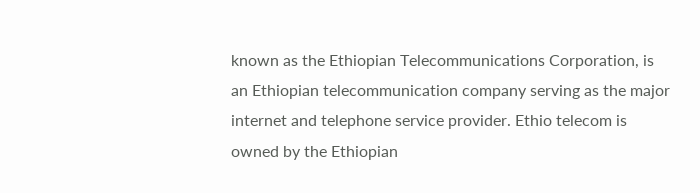known as the Ethiopian Telecommunications Corporation, is an Ethiopian telecommunication company serving as the major internet and telephone service provider. Ethio telecom is owned by the Ethiopian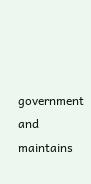government and maintains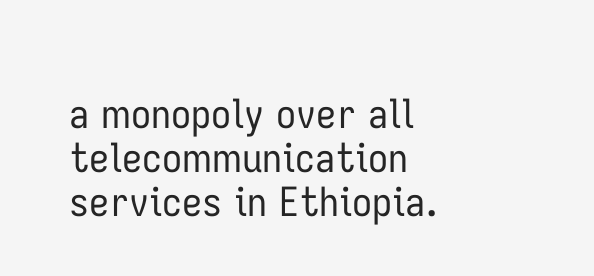a monopoly over all telecommunication services in Ethiopia.